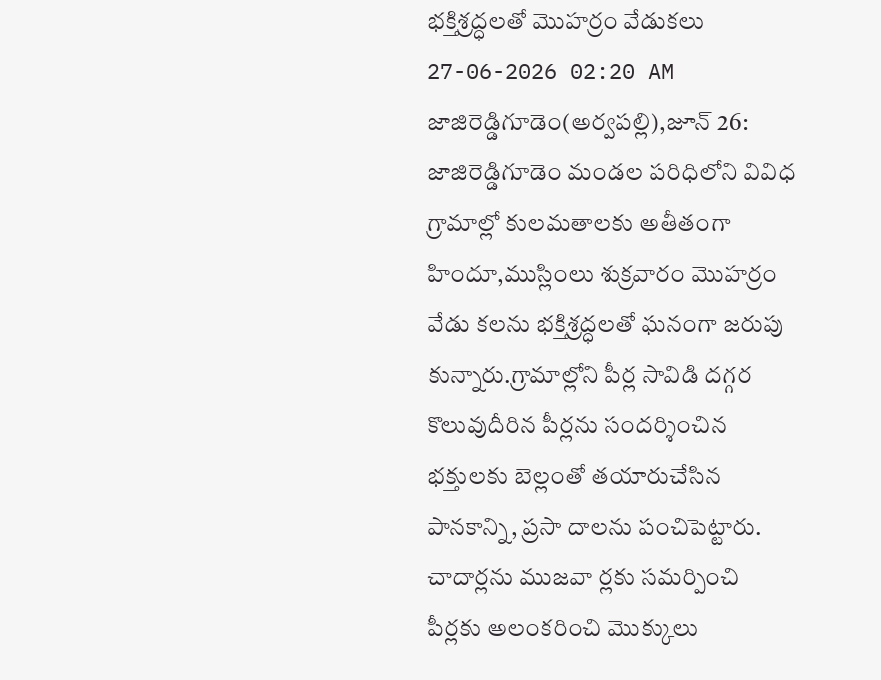భక్తిశ్రద్ధలతో మొహర్రం వేడుకలు
27-06-2026 02:20 AM
జాజిరెడ్డిగూడెం(అర్వపల్లి),జూన్ 26: జాజిరెడ్డిగూడెం మండల పరిధిలోని వివిధ గ్రామాల్లో కులమతాలకు అతీతంగా హిందూ,ముస్లింలు శుక్రవారం మొహర్రం వేడు కలను భక్తిశ్రద్ధలతో ఘనంగా జరుపు కున్నారు.గ్రామాల్లోని పీర్ల సావిడి దగ్గర కొలువుదీరిన పీర్లను సందర్శించిన భక్తులకు బెల్లంతో తయారుచేసిన పానకాన్ని, ప్రసా దాలను పంచిపెట్టారు.
చాదార్లను ముజవా ర్లకు సమర్పించి పీర్లకు అలంకరించి మొక్కులు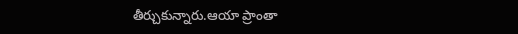తీర్చుకున్నారు.ఆయా ప్రాంతా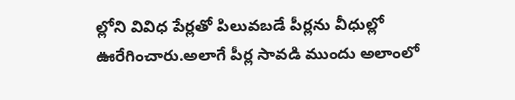ల్లోని వివిధ పేర్లతో పిలువబడే పీర్లను వీధుల్లో ఊరేగించారు.అలాగే పీర్ల సావడి ముందు అలాంలో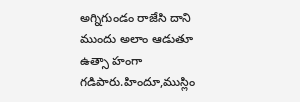అగ్నిగుండం రాజేసి దాని ముందు అలాం ఆడుతూ ఉత్సా హంగా గడిపారు.హిందూ,ముస్లిం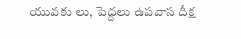యువకు లు, పెద్దలు ఉపవాస దీక్ష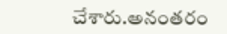చేశారు.అనంతరం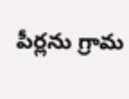పీర్లను గ్రామ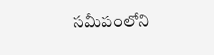సమీపంలోని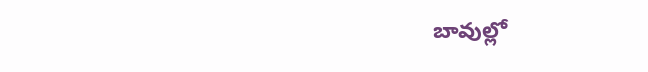బావుల్లో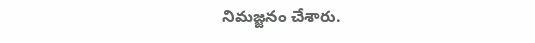నిమజ్జనం చేశారు.